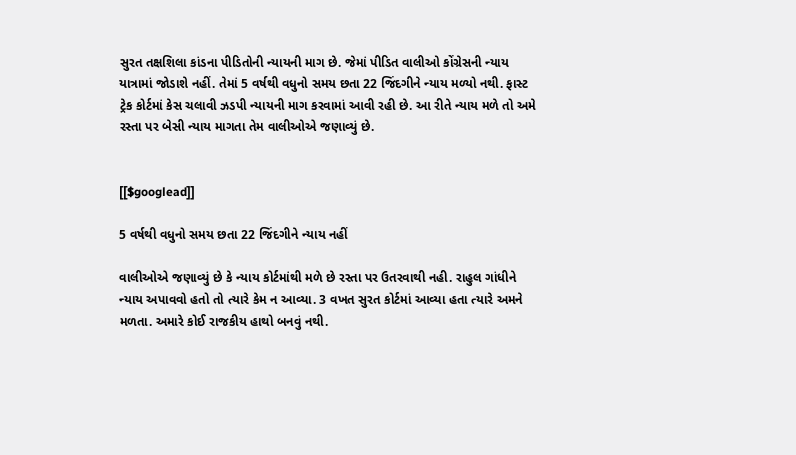સુરત તક્ષશિલા કાંડના પીડિતોની ન્યાયની માગ છે. જેમાં પીડિત વાલીઓ કોંગ્રેસની ન્યાય યાત્રામાં જોડાશે નહીં. તેમાં 5 વર્ષથી વધુનો સમય છતા 22 જિંદગીને ન્યાય મળ્યો નથી. ફાસ્ટ ટ્રેક કોર્ટમાં કેસ ચલાવી ઝડપી ન્યાયની માગ કરવામાં આવી રહી છે. આ રીતે ન્યાય મળે તો અમે રસ્તા પર બેસી ન્યાય માગતા તેમ વાલીઓએ જણાવ્યું છે.


[[$googlead]]

5 વર્ષથી વધુનો સમય છતા 22 જિંદગીને ન્યાય નહીં

વાલીઓએ જણાવ્યું છે કે ન્યાય કોર્ટમાંથી મળે છે રસ્તા પર ઉતરવાથી નહી. રાહુલ ગાંધીને ન્યાય અપાવવો હતો તો ત્યારે કેમ ન આવ્યા. 3 વખત સુરત કોર્ટમાં આવ્યા હતા ત્યારે અમને મળતા. અમારે કોઈ રાજકીય હાથો બનવું નથી.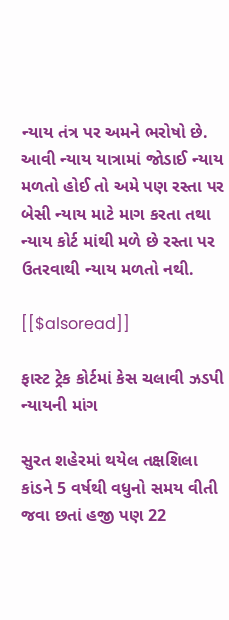ન્યાય તંત્ર પર અમને ભરોષો છે. આવી ન્યાય યાત્રામાં જોડાઈ ન્યાય મળતો હોઈ તો અમે પણ રસ્તા પર બેસી ન્યાય માટે માગ કરતા તથા ન્યાય કોર્ટ માંથી મળે છે રસ્તા પર ઉતરવાથી ન્યાય મળતો નથી.

[[$alsoread]]

ફાસ્ટ ટ્રેક કોર્ટમાં કેસ ચલાવી ઝડપી ન્યાયની માંગ

સુરત શહેરમાં થયેલ તક્ષશિલા કાંડને 5 વર્ષથી વધુનો સમય વીતી જવા છતાં હજી પણ 22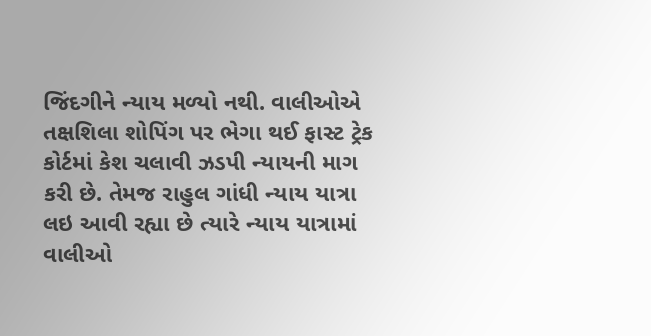જિંદગીને ન્યાય મળ્યો નથી. વાલીઓએ તક્ષશિલા શોપિંગ પર ભેગા થઈ ફાસ્ટ ટ્રેક કોર્ટમાં કેશ ચલાવી ઝડપી ન્યાયની માગ કરી છે. તેમજ રાહુલ ગાંધી ન્યાય યાત્રા લઇ આવી રહ્યા છે ત્યારે ન્યાય યાત્રામાં વાલીઓ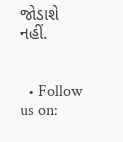જોડાશે નહીં.


  • Follow us on: